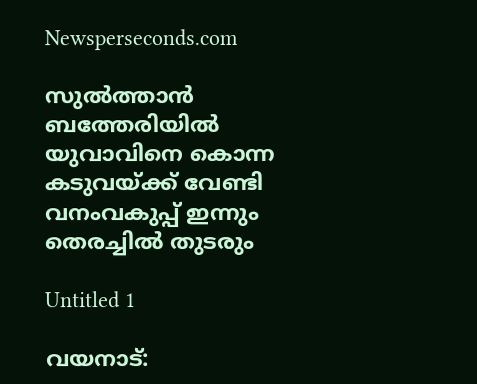Newsperseconds.com

സുല്‍ത്താന്‍ ബത്തേരിയില്‍ യുവാവിനെ കൊന്ന കടുവയ്ക്ക് വേണ്ടി വനംവകുപ്പ് ഇന്നും തെരച്ചില്‍ തുടരും

Untitled 1

വയനാട്: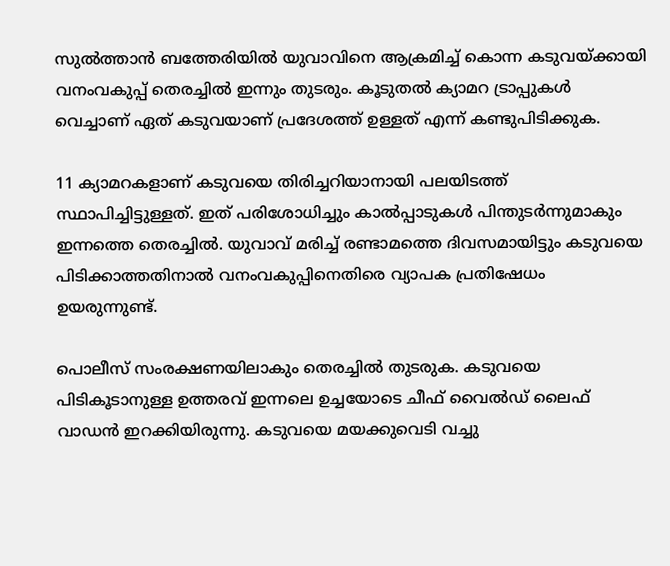സുല്‍ത്താന്‍ ബത്തേരിയില്‍ യുവാവിനെ ആക്രമിച്ച് കൊന്ന കടുവയ്ക്കായി വനംവകുപ്പ് തെരച്ചില്‍ ഇന്നും തുടരും. കൂടുതല്‍ ക്യാമറ ട്രാപ്പുകള്‍ വെച്ചാണ് ഏത് കടുവയാണ് പ്രദേശത്ത് ഉള്ളത് എന്ന് കണ്ടുപിടിക്കുക.

11 ക്യാമറകളാണ് കടുവയെ തിരിച്ചറിയാനായി പലയിടത്ത് സ്ഥാപിച്ചിട്ടുള്ളത്. ഇത് പരിശോധിച്ചും കാല്‍പ്പാടുകള്‍ പിന്തുടര്‍ന്നുമാകും ഇന്നത്തെ തെരച്ചില്‍. യുവാവ് മരിച്ച് രണ്ടാമത്തെ ദിവസമായിട്ടും കടുവയെ പിടിക്കാത്തതിനാല്‍ വനംവകുപ്പിനെതിരെ വ്യാപക പ്രതിഷേധം ഉയരുന്നുണ്ട്.

പൊലീസ് സംരക്ഷണയിലാകും തെരച്ചില്‍ തുടരുക. കടുവയെ പിടികൂടാനുള്ള ഉത്തരവ് ഇന്നലെ ഉച്ചയോടെ ചീഫ് വൈല്‍ഡ് ലൈഫ് വാഡന്‍ ഇറക്കിയിരുന്നു. കടുവയെ മയക്കുവെടി വച്ചു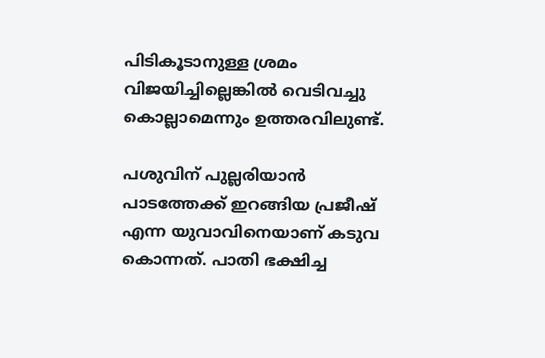പിടികൂടാനുള്ള ശ്രമം വിജയിച്ചില്ലെങ്കില്‍ വെടിവച്ചു കൊല്ലാമെന്നും ഉത്തരവിലുണ്ട്.

പശുവിന് പുല്ലരിയാന്‍ പാടത്തേക്ക് ഇറങ്ങിയ പ്രജീഷ് എന്ന യുവാവിനെയാണ് കടുവ കൊന്നത്. പാതി ഭക്ഷിച്ച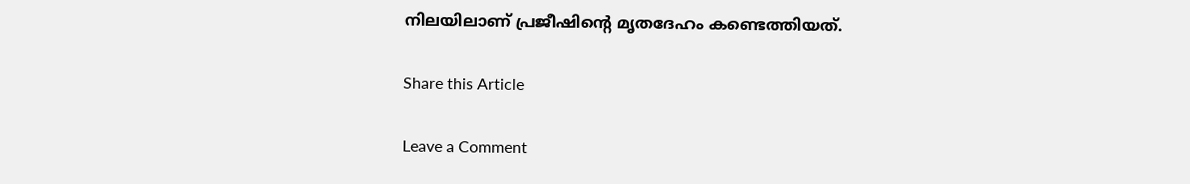നിലയിലാണ് പ്രജീഷിന്റെ മൃതദേഹം കണ്ടെത്തിയത്.

Share this Article

Leave a Comment